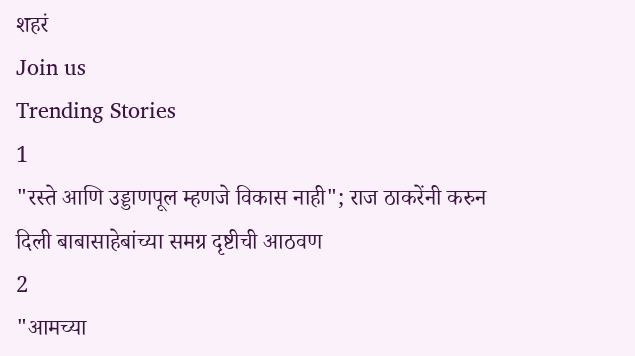शहरं
Join us
Trending Stories
1
"रस्ते आणि उड्डाणपूल म्हणजे विकास नाही"; राज ठाकरेंनी करुन दिली बाबासाहेबांच्या समग्र दृष्टीची आठवण
2
"आमच्या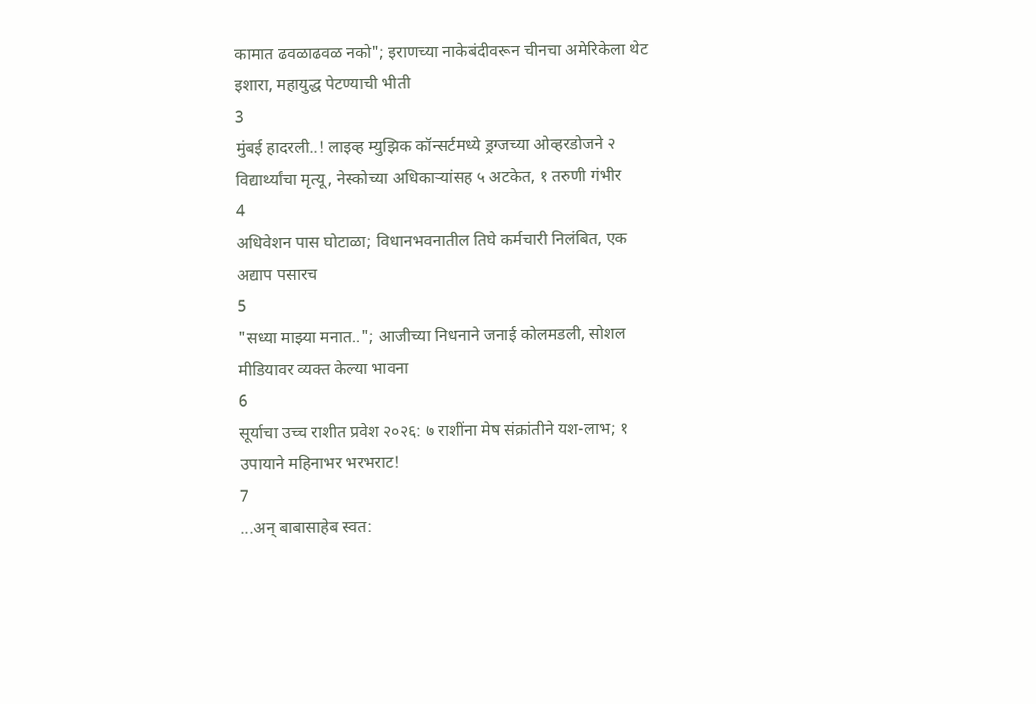कामात ढवळाढवळ नको"; इराणच्या नाकेबंदीवरून चीनचा अमेरिकेला थेट इशारा, महायुद्ध पेटण्याची भीती
3
मुंबई हादरली..! लाइव्ह म्युझिक कॉन्सर्टमध्ये ड्रग्जच्या ओव्हरडोजने २ विद्यार्थ्यांचा मृत्यू, नेस्कोच्या अधिकाऱ्यांसह ५ अटकेत, १ तरुणी गंभीर
4
अधिवेशन पास घोटाळा; विधानभवनातील तिघे कर्मचारी निलंबित, एक अद्याप पसारच
5
"सध्या माझ्या मनात.."; आजीच्या निधनाने जनाई कोलमडली, सोशल मीडियावर व्यक्त केल्या भावना
6
सूर्याचा उच्च राशीत प्रवेश २०२६: ७ राशींना मेष संक्रांतीने यश-लाभ; १ उपायाने महिनाभर भरभराट!
7
...अन् बाबासाहेब स्वत: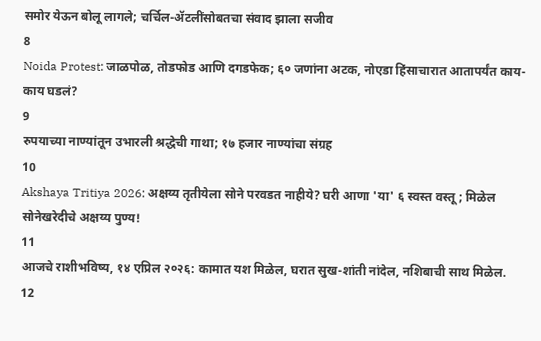समोर येऊन बोलू लागले; चर्चिल-ॲटलींसोबतचा संवाद झाला सजीव
8
Noida Protest: जाळपोळ, तोडफोड आणि दगडफेक; ६० जणांना अटक, नोएडा हिंसाचारात आतापर्यंत काय-काय घडलं?
9
रुपयाच्या नाण्यांतून उभारली श्रद्धेची गाथा; १७ हजार नाण्यांचा संग्रह
10
Akshaya Tritiya 2026: अक्षय्य तृतीयेला सोने परवडत नाहीये? घरी आणा 'या' ६ स्वस्त वस्तू; मिळेल सोनेखरेदीचे अक्षय्य पुण्य!
11
आजचे राशीभविष्य, १४ एप्रिल २०२६: कामात यश मिळेल, घरात सुख-शांती नांदेल, नशिबाची साथ मिळेल.
12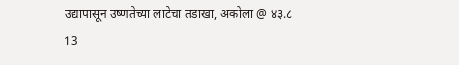उद्यापासून उष्णतेच्या लाटेचा तडाखा, अकोला @ ४३.८
13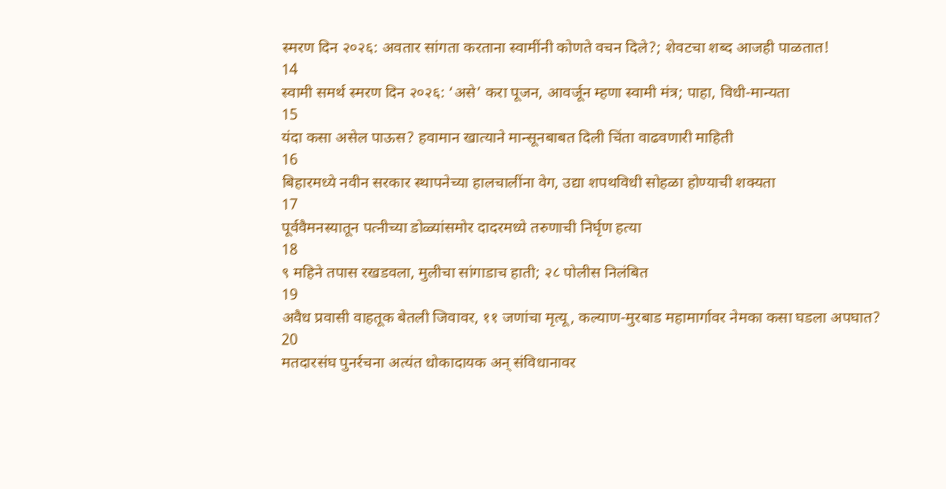स्मरण दिन २०२६: अवतार सांगता करताना स्वामींनी कोणते वचन दिले?; शेवटचा शब्द आजही पाळतात!
14
स्वामी समर्थ स्मरण दिन २०२६: ‘असे’ करा पूजन, आवर्जून म्हणा स्वामी मंत्र; पाहा, विधी-मान्यता
15
यंदा कसा असेल पाऊस? हवामान खात्याने मान्सूनबाबत दिली चिंता वाढवणारी माहिती
16
बिहारमध्ये नवीन सरकार स्थापनेच्या हालचालींना वेग, उद्या शपथविधी सोहळा होण्याची शक्यता
17
पूर्ववैमनस्यातून पत्नीच्या डोळ्यांसमोर दादरमध्ये तरुणाची निर्घृण हत्या
18
९ महिने तपास रखडवला, मुलीचा सांगाडाच हाती; २८ पोलीस निलंबित
19
अवैध प्रवासी वाहतूक बेतली जिवावर, ११ जणांचा मृत्यू, कल्याण-मुरबाड महामार्गावर नेमका कसा घडला अपघात?
20
मतदारसंघ पुनर्रचना अत्यंत धोकादायक अन् संविधानावर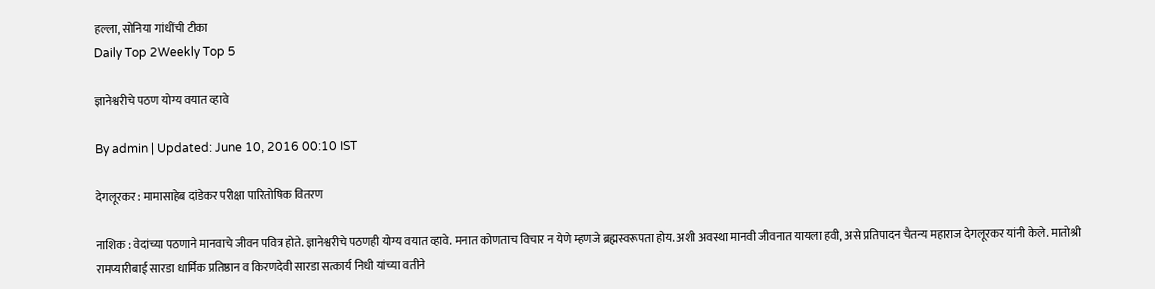हल्ला, सोनिया गांधींची टीका
Daily Top 2Weekly Top 5

ज्ञानेश्वरीचे पठण योग्य वयात व्हावे

By admin | Updated: June 10, 2016 00:10 IST

देगलूरकर : मामासाहेब दांडेकर परीक्षा पारितोषिक वितरण

नाशिक : वेदांच्या पठणाने मानवाचे जीवन पवित्र होते. ज्ञानेश्वरीचे पठणही योग्य वयात व्हावे. मनात कोणताच विचार न येणे म्हणजे ब्रह्मस्वरूपता होय. अशी अवस्था मानवी जीवनात यायला हवी, असे प्रतिपादन चैतन्य महाराज देगलूरकर यांनी केले. मातोश्री रामप्यारीबाई सारडा धार्मिक प्रतिष्ठान व किरणदेवी सारडा सत्कार्य निधी यांच्या वतीने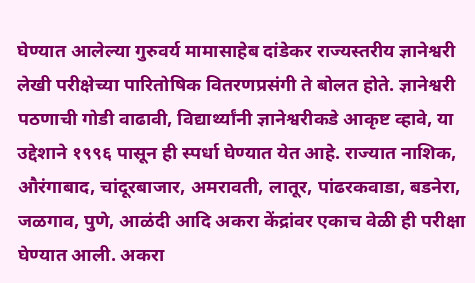घेण्यात आलेल्या गुरुवर्य मामासाहेब दांडेकर राज्यस्तरीय ज्ञानेश्वरी लेखी परीक्षेच्या पारितोषिक वितरणप्रसंगी ते बोलत होते. ज्ञानेश्वरी पठणाची गोडी वाढावी, विद्यार्थ्यांनी ज्ञानेश्वरीकडे आकृष्ट व्हावे, या उद्देशाने १९९६ पासून ही स्पर्धा घेण्यात येत आहे. राज्यात नाशिक, औरंगाबाद, चांदूरबाजार, अमरावती, लातूर, पांढरकवाडा, बडनेरा, जळगाव, पुणे, आळंदी आदि अकरा केंद्रांवर एकाच वेळी ही परीक्षा घेण्यात आली. अकरा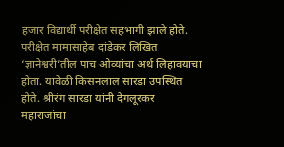हजार विद्यार्थी परीक्षेत सहभागी झाले होते. परीक्षेत मामासाहेब दांडेकर लिखित ‘ज्ञानेश्वरी’तील पाच ओव्यांचा अर्थ लिहावयाचा होता. यावेळी किसनलाल सारडा उपस्थित होते. श्रीरंग सारडा यांनी देगलूरकर महाराजांचा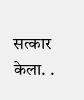सत्कार केला. .